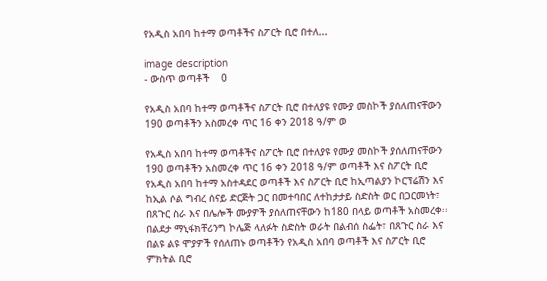የአዲስ አበባ ከተማ ወጣቶችና ስፖርት ቢሮ በተለ...

image description
- ውስጥ ወጣቶች    0

የአዲስ አበባ ከተማ ወጣቶችና ስፖርት ቢሮ በተለያዩ የሙያ መስኮች ያሰለጠናቸውን 190 ወጣቶችን አስመረቀ ጥር 16 ቀን 2018 ዓ/ም ወ

የአዲስ አበባ ከተማ ወጣቶችና ስፖርት ቢሮ በተለያዩ የሙያ መስኮች ያሰለጠናቸውን 190 ወጣቶችን አስመረቀ ጥር 16 ቀን 2018 ዓ/ም ወጣቶች እና ስፖርት ቢሮ የአዲስ አበባ ከተማ አስተዳደር ወጣቶች እና ስፖርት ቢሮ ከኢጣልያን ኮርፕሬሽን እና ከኢል ሶል ግብረ ሰናይ ድርጅት ጋር በመተባበር ለተከታታይ ስድስት ወር በጋርመነት፣ በጸጉር ስራ እና በሌሎች ሙያዎች ያሰለጠናቸውን ከ180 በላይ ወጣቶች አስመረቀ፡፡ በልደታ ማኒፋክቸሪንግ ኮሌጅ ላለፉት ስድስት ወራት በልብሰ ስፌት፣ በጸጉር ስራ እና በልዩ ልዩ ሞያዎች የሰለጠኑ ወጣቶችን የአዲስ አበባ ወጣቶች እና ስፖርት ቢሮ ምክትል ቢሮ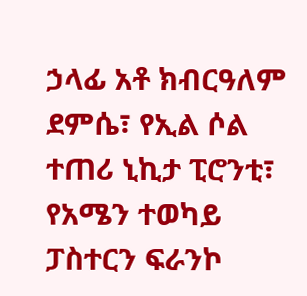ኃላፊ አቶ ክብርዓለም ደምሴ፣ የኢል ሶል ተጠሪ ኒኪታ ፒሮንቲ፣ የአሜን ተወካይ ፓስተርን ፍራንኮ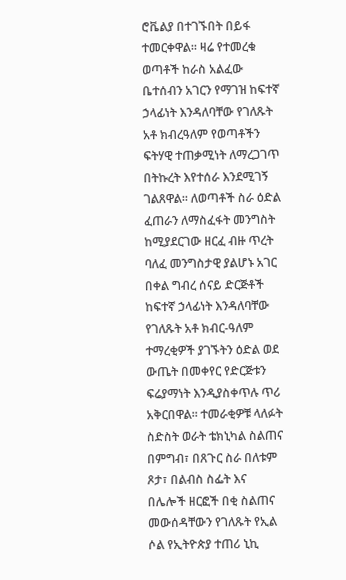ሮቬልያ በተገኙበት በይፋ ተመርቀዋል፡፡ ዛሬ የተመረቁ ወጣቶች ከራስ አልፈው ቤተሰብን አገርን የማገዝ ከፍተኛ ኃላፊነት እንዳለባቸው የገለጹት አቶ ክብረዓለም የወጣቶችን ፍትሃዊ ተጠቃሚነት ለማረጋገጥ በትኩረት እየተሰራ እንደሚገኝ ገልጸዋል፡፡ ለወጣቶች ስራ ዕድል ፈጠራን ለማስፈፋት መንግስት ከሚያደርገው ዘርፈ ብዙ ጥረት ባለፈ መንግስታዊ ያልሆኑ አገር በቀል ግብረ ሰናይ ድርጅቶች ከፍተኛ ኃላፊነት እንዳለባቸው የገለጹት አቶ ክብር-ዓለም ተማረቂዎች ያገኙትን ዕድል ወደ ውጤት በመቀየር የድርጅቱን ፍሬያማነት እንዲያስቀጥሉ ጥሪ አቅርበዋል፡፡ ተመራቂዎቹ ላለፉት ስድስት ወራት ቴክኒካል ስልጠና በምግብ፣ በጸጉር ስራ በለቱም ጾታ፣ በልብስ ስፌት እና በሌሎች ዘርፎች በቂ ስልጠና መውሰዳቸውን የገለጹት የኢል ሶል የኢትዮጵያ ተጠሪ ኒኪ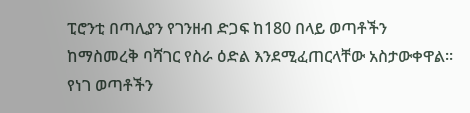ፒሮንቲ በጣሊያን የገንዘብ ድጋፍ ከ180 በላይ ወጣቶችን ከማስመረቅ ባሻገር የስራ ዕድል እንደሚፈጠርላቸው አስታውቀዋል፡፡ የነገ ወጣቶችን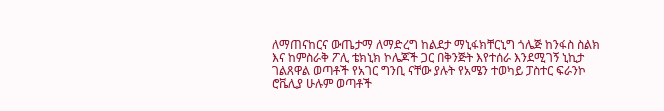ለማጠናከርና ውጤታማ ለማድረግ ከልደታ ማኒፋክቸርኒግ ጎሌጅ ከንፋስ ስልክ እና ከምስራቅ ፖሊ ቴክኒክ ኮሌጆች ጋር በቅንጅት እየተሰራ እንደሚገኝ ኒኪታ ገልጸዋል ወጣቶች የአገር ግንቢ ናቸው ያሉት የአሜን ተወካይ ፓስተር ፍራንኮ ሮቬሊያ ሁሉም ወጣቶች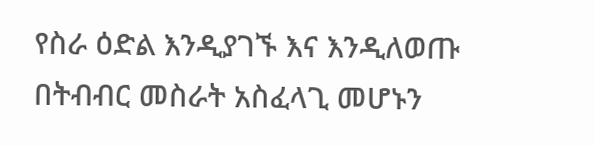የስራ ዕድል እንዲያገኙ እና እንዲለወጡ በትብብር መስራት አስፈላጊ መሆኑን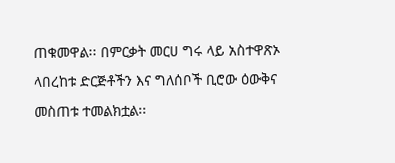ጠቁመዋል፡፡ በምርቃት መርሀ ግሩ ላይ አስተዋጽኦ ላበረከቱ ድርጅቶችን እና ግለሰቦች ቢሮው ዕውቅና መስጠቱ ተመልክቷል፡፡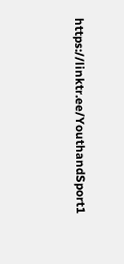https://linktr.ee/YouthandSport1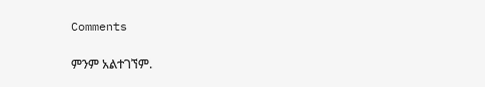Comments

ምንም አልተገኘም.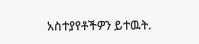አስተያየቶችዎን ይተዉት.